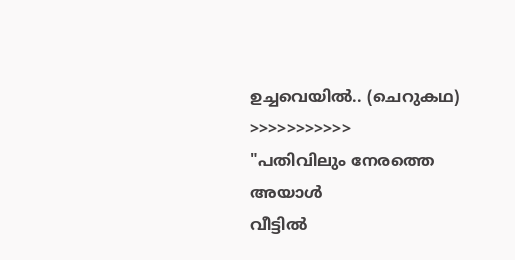ഉച്ചവെയിൽ.. (ചെറുകഥ)
>>>>>>>>>>>
"പതിവിലും നേരത്തെ അയാൾ
വീട്ടിൽ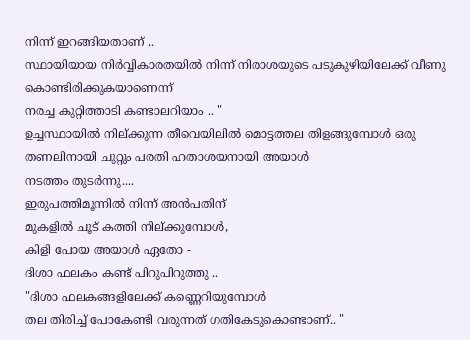നിന്ന് ഇറങ്ങിയതാണ് ..
സ്ഥായിയായ നിർവ്വികാരതയിൽ നിന്ന് നിരാശയുടെ പടുകുഴിയിലേക്ക് വീണു കൊണ്ടിരിക്കുകയാണെന്ന്
നരച്ച കുറ്റിത്താടി കണ്ടാലറിയാം .. "
ഉച്ചസ്ഥായിൽ നില്ക്കുന്ന തീവെയിലിൽ മൊട്ടത്തല തിളങ്ങുമ്പോൾ ഒരു തണലിനായി ചുറ്റും പരതി ഹതാശയനായി അയാൾ
നടത്തം തുടർന്നു....
ഇരുപത്തിമൂന്നിൽ നിന്ന് അൻപതിന്
മുകളിൽ ചൂട് കത്തി നില്ക്കുമ്പോൾ,
കിളി പോയ അയാൾ ഏതോ -
ദിശാ ഫലകം കണ്ട് പിറുപിറുത്തു ..
"ദിശാ ഫലകങ്ങളിലേക്ക് കണ്ണെറിയുമ്പോൾ
തല തിരിച്ച് പോകേണ്ടി വരുന്നത് ഗതികേടുകൊണ്ടാണ്.. "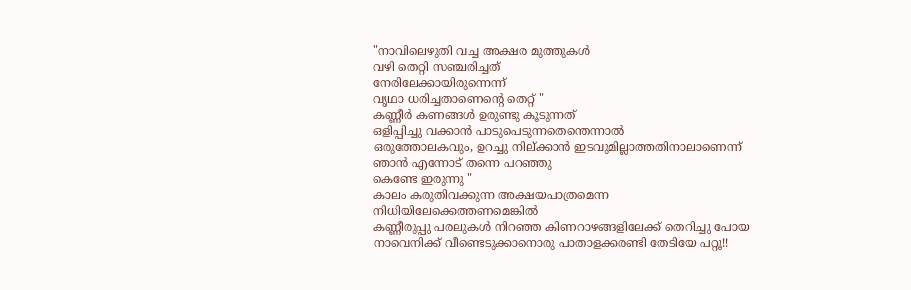"നാവിലെഴുതി വച്ച അക്ഷര മുത്തുകൾ
വഴി തെറ്റി സഞ്ചരിച്ചത്
നേരിലേക്കായിരുന്നെന്ന്
വൃഥാ ധരിച്ചതാണെന്റെ തെറ്റ് "
കണ്ണീർ കണങ്ങൾ ഉരുണ്ടു കൂടുന്നത്
ഒളിപ്പിച്ചു വക്കാൻ പാടുപെടുന്നതെന്തെന്നാൽ
ഒരുത്തോലകവും, ഉറച്ചു നില്ക്കാൻ ഇടവുമില്ലാത്തതിനാലാണെന്ന്
ഞാൻ എന്നോട് തന്നെ പറഞ്ഞു
കെണ്ടേ ഇരുന്നു "
കാലം കരുതിവക്കുന്ന അക്ഷയപാത്രമെന്ന നിധിയിലേക്കെത്തണമെങ്കിൽ
കണ്ണീരുപ്പു പരലുകൾ നിറഞ്ഞ കിണറാഴങ്ങളിലേക്ക് തെറിച്ചു പോയ നാവെനിക്ക് വീണ്ടെടുക്കാനൊരു പാതാളക്കരണ്ടി തേടിയേ പറ്റൂ!!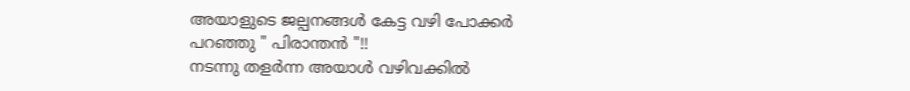അയാളുടെ ജല്പനങ്ങൾ കേട്ട വഴി പോക്കർ പറഞ്ഞു " പിരാന്തൻ "!!
നടന്നു തളർന്ന അയാൾ വഴിവക്കിൽ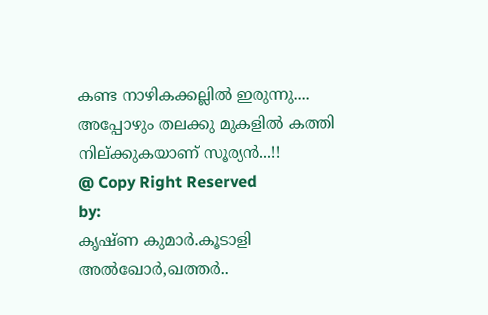കണ്ട നാഴികക്കല്ലിൽ ഇരുന്നു....
അപ്പോഴും തലക്കു മുകളിൽ കത്തി നില്ക്കുകയാണ് സൂര്യൻ...!!
@ Copy Right Reserved
by:
കൃഷ്ണ കുമാർ.കൂടാളി
അൽഖോർ,ഖത്തർ..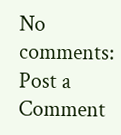No comments:
Post a Comment